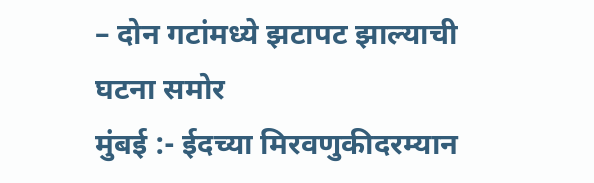– दोन गटांमध्ये झटापट झाल्याची घटना समोर
मुंबई :- ईदच्या मिरवणुकीदरम्यान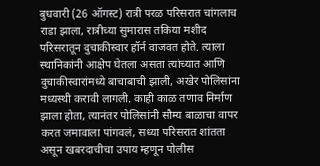बुधवारी (26 ऑगस्ट) रात्री परळ परिसरात चांगलाच राडा झाला, रात्रीच्या सुमारास तकिया मशीद परिसरातून दुचाकीस्वार हॉर्न वाजवत होते. त्याला स्थानिकांनी आक्षेप घेतला असता त्यांच्यात आणि दुचाकीस्वारांमध्ये बाचाबाची झाली, अखेर पोलिसांना मध्यस्थी करावी लागली. काही काळ तणाव निर्माण झाला होता, त्यानंतर पोलिसांनी सौम्य बाळाचा वापर करत जमावाला पांगवलं, सध्या परिसरात शांतता असून खबरदाचीचा उपाय म्हणून पोलीस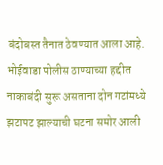बंदोबस्त तैनात ठेवण्यात आला आहे.
भोईवाडा पोलीस ठाण्याच्या हद्दीत नाकाबंदी सुरू असताना दोन गटांमध्ये झटापट झाल्याची घटना समोर आली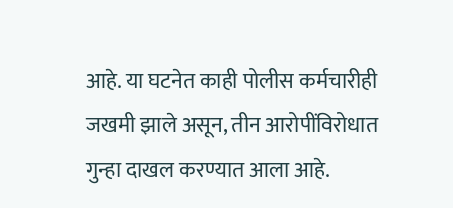आहे. या घटनेत काही पोलीस कर्मचारीही जखमी झाले असून, तीन आरोपींविरोधात गुन्हा दाखल करण्यात आला आहे.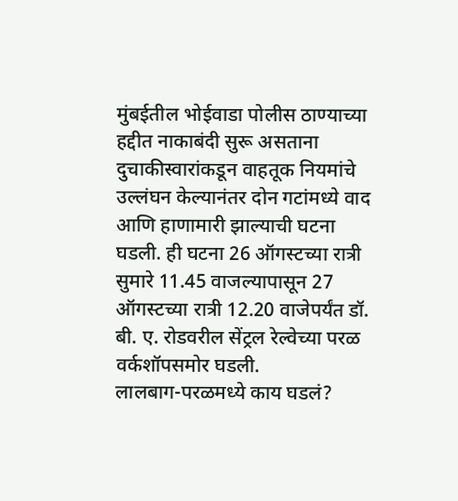मुंबईतील भोईवाडा पोलीस ठाण्याच्या हद्दीत नाकाबंदी सुरू असताना दुचाकीस्वारांकडून वाहतूक नियमांचे उल्लंघन केल्यानंतर दोन गटांमध्ये वाद आणि हाणामारी झाल्याची घटना घडली. ही घटना 26 ऑगस्टच्या रात्री सुमारे 11.45 वाजल्यापासून 27 ऑगस्टच्या रात्री 12.20 वाजेपर्यंत डॉ. बी. ए. रोडवरील सेंट्रल रेल्वेच्या परळ वर्कशॉपसमोर घडली.
लालबाग-परळमध्ये काय घडलं?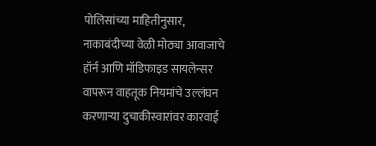पोलिसांच्या माहितीनुसार, नाकाबंदीच्या वेळी मोठ्या आवाजाचे हॉर्न आणि मॉडिफाइड सायलेन्सर वापरून वाहतूक नियमांचे उल्लंघन करणाऱ्या दुचाकीस्वारांवर कारवाई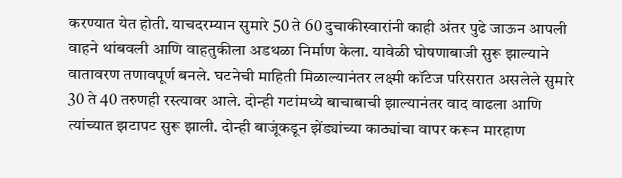करण्यात येत होती. याचदरम्यान सुमारे 50 ते 60 दुचाकीस्वारांनी काही अंतर पुढे जाऊन आपली वाहने थांबवली आणि वाहतुकीला अडथळा निर्माण केला. यावेळी घोषणाबाजी सुरू झाल्याने वातावरण तणावपूर्ण बनले. घटनेची माहिती मिळाल्यानंतर लक्ष्मी कॉटेज परिसरात असलेले सुमारे 30 ते 40 तरुणही रस्त्यावर आले. दोन्ही गटांमध्ये बाचाबाची झाल्यानंतर वाद वाढला आणि त्यांच्यात झटापट सुरू झाली. दोन्ही बाजूंकडून झेंड्यांच्या काठ्यांचा वापर करून मारहाण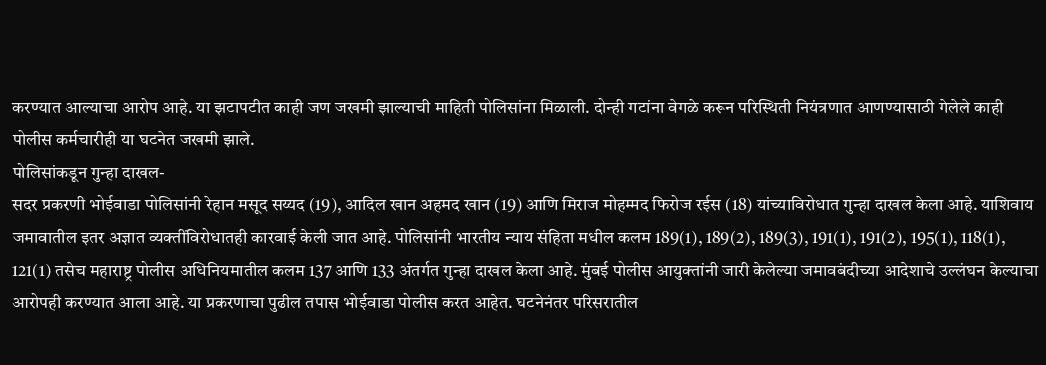करण्यात आल्याचा आरोप आहे. या झटापटीत काही जण जखमी झाल्याची माहिती पोलिसांना मिळाली. दोन्ही गटांना वेगळे करून परिस्थिती नियंत्रणात आणण्यासाठी गेलेले काही पोलीस कर्मचारीही या घटनेत जखमी झाले.
पोलिसांकडून गुन्हा दाखल-
सदर प्रकरणी भोईवाडा पोलिसांनी रेहान मसूद सय्यद (19), आदिल खान अहमद खान (19) आणि मिराज मोहम्मद फिरोज रईस (18) यांच्याविरोधात गुन्हा दाखल केला आहे. याशिवाय जमावातील इतर अज्ञात व्यक्तींविरोधातही कारवाई केली जात आहे. पोलिसांनी भारतीय न्याय संहिता मधील कलम 189(1), 189(2), 189(3), 191(1), 191(2), 195(1), 118(1), 121(1) तसेच महाराष्ट्र पोलीस अधिनियमातील कलम 137 आणि 133 अंतर्गत गुन्हा दाखल केला आहे. मुंबई पोलीस आयुक्तांनी जारी केलेल्या जमावबंदीच्या आदेशाचे उल्लंघन केल्याचा आरोपही करण्यात आला आहे. या प्रकरणाचा पुढील तपास भोईवाडा पोलीस करत आहेत. घटनेनंतर परिसरातील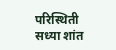परिस्थिती सध्या शांत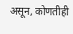असून, कोणतीही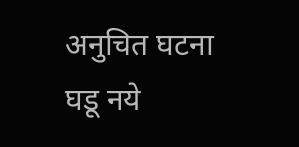अनुचित घटना घडू नये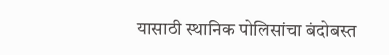यासाठी स्थानिक पोलिसांचा बंदोबस्त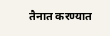तैनात करण्यात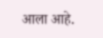आला आहे.